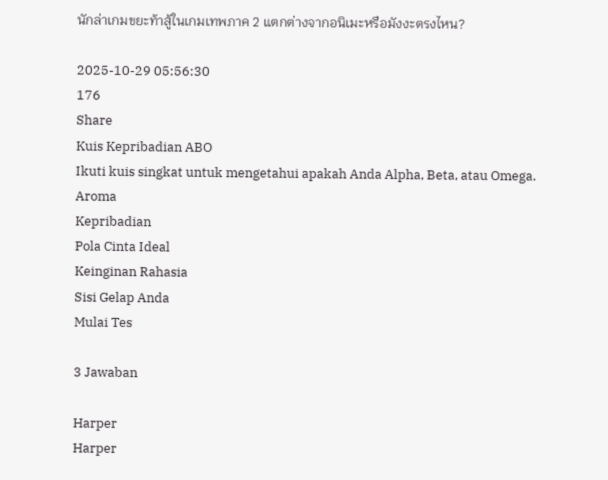นักล่าเกมขยะท้าสู้ในเกมเทพภาค 2 แตกต่างจากอนิเมะหรือมังงะตรงไหน?

2025-10-29 05:56:30
176
Share
Kuis Kepribadian ABO
Ikuti kuis singkat untuk mengetahui apakah Anda Alpha, Beta, atau Omega.
Aroma
Kepribadian
Pola Cinta Ideal
Keinginan Rahasia
Sisi Gelap Anda
Mulai Tes

3 Jawaban

Harper
Harper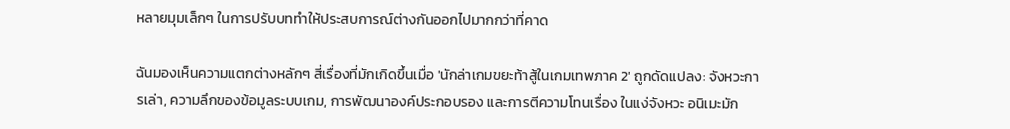หลายมุมเล็กๆ ในการปรับบททำให้ประสบการณ์ต่างกันออกไปมากกว่าที่คาด

ฉันมองเห็นความแตกต่างหลักๆ สี่เรื่องที่มักเกิดขึ้นเมื่อ 'นักล่าเกมขยะท้าสู้ในเกมเทพภาค 2' ถูกดัดแปลง: จังหวะการเล่า, ความลึกของข้อมูลระบบเกม, การพัฒนาองค์ประกอบรอง และการตีความโทนเรื่อง ในแง่จังหวะ อนิเมะมัก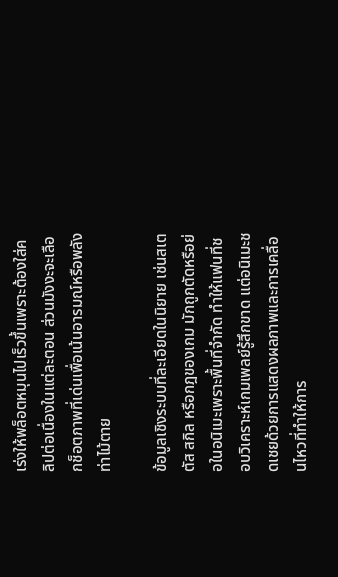เร่งให้พล็อตหมุนไปเร็วขึ้นเพราะต้องใส่คลิปต่อเนื่องในแต่ละตอน ส่วนมังงะจะเลือกช็อตภาพที่เด่นเพื่อเน้นอารมณ์หรือพลังท่าไม้ตาย

ข้อมูลเชิงระบบที่ละเอียดในนิยาย เช่นสเตตัส สกิล หรือกฎของเกม มักถูกตัดหรือย่อในอนิเมะเพราะพื้นที่จำกัด ทำให้แฟนที่ชอบวิเคราะห์เกมเพลย์รู้สึกขาด แต่อนิเมะชดเชยด้วยการแสดงผลภาพและการเคลื่อนไหวที่ทำให้การ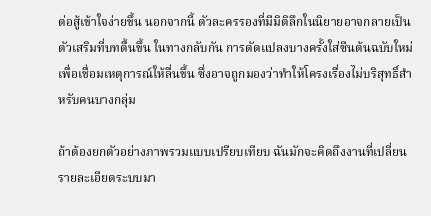ต่อสู้เข้าใจง่ายขึ้น นอกจากนี้ ตัวละครรองที่มีมิติลึกในนิยายอาจกลายเป็นตัวเสริมที่บทตื้นขึ้น ในทางกลับกัน การดัดแปลงบางครั้งใส่ซีนต้นฉบับใหม่เพื่อเชื่อมเหตุการณ์ให้ลื่นขึ้น ซึ่งอาจถูกมองว่าทำให้โครงเรื่องไม่บริสุทธิ์สำหรับคนบางกลุ่ม

ถ้าต้องยกตัวอย่างภาพรวมแบบเปรียบเทียบ ฉันมักจะคิดถึงงานที่เปลี่ยนรายละเอียดระบบมา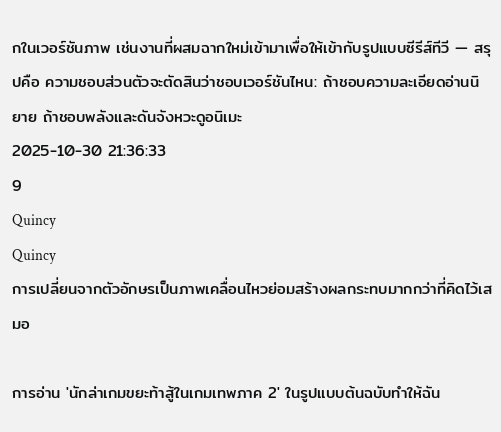กในเวอร์ชันภาพ เช่นงานที่ผสมฉากใหม่เข้ามาเพื่อให้เข้ากับรูปแบบซีรีส์ทีวี — สรุปคือ ความชอบส่วนตัวจะตัดสินว่าชอบเวอร์ชันไหน: ถ้าชอบความละเอียดอ่านนิยาย ถ้าชอบพลังและดันจังหวะดูอนิเมะ
2025-10-30 21:36:33
9
Quincy
Quincy
การเปลี่ยนจากตัวอักษรเป็นภาพเคลื่อนไหวย่อมสร้างผลกระทบมากกว่าที่คิดไว้เสมอ

การอ่าน 'นักล่าเกมขยะท้าสู้ในเกมเทพภาค 2' ในรูปแบบต้นฉบับทำให้ฉัน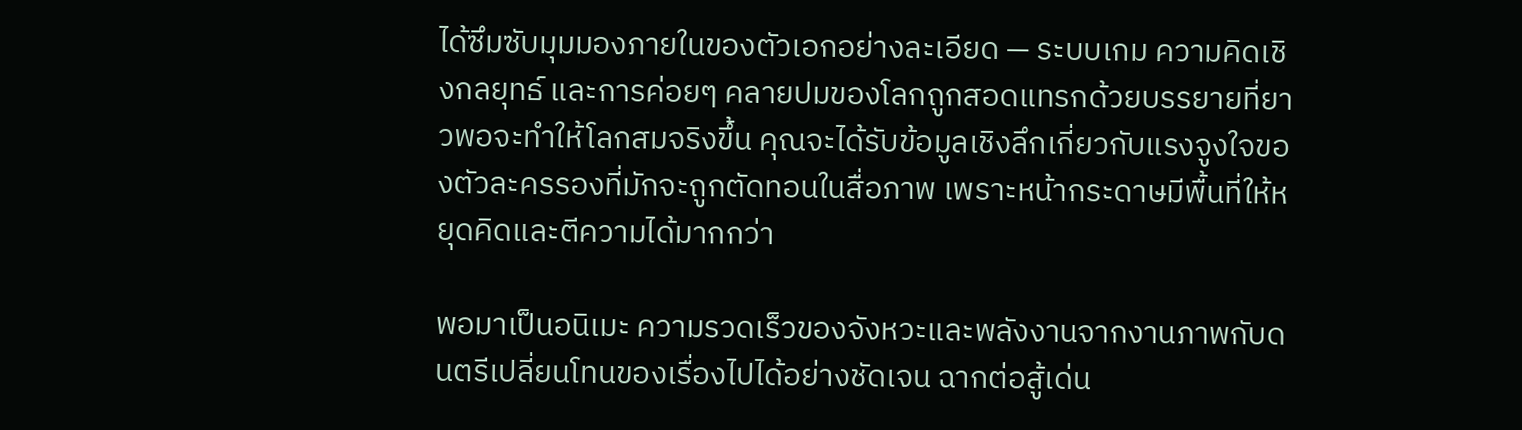ได้ซึมซับมุมมองภายในของตัวเอกอย่างละเอียด — ระบบเกม ความคิดเชิงกลยุทธ์ และการค่อยๆ คลายปมของโลกถูกสอดแทรกด้วยบรรยายที่ยาวพอจะทำให้โลกสมจริงขึ้น คุณจะได้รับข้อมูลเชิงลึกเกี่ยวกับแรงจูงใจของตัวละครรองที่มักจะถูกตัดทอนในสื่อภาพ เพราะหน้ากระดาษมีพื้นที่ให้หยุดคิดและตีความได้มากกว่า

พอมาเป็นอนิเมะ ความรวดเร็วของจังหวะและพลังงานจากงานภาพกับดนตรีเปลี่ยนโทนของเรื่องไปได้อย่างชัดเจน ฉากต่อสู้เด่น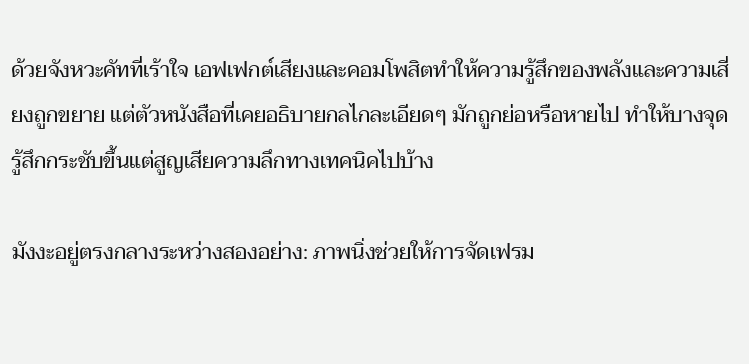ด้วยจังหวะคัทที่เร้าใจ เอฟเฟกต์เสียงและคอมโพสิตทำให้ความรู้สึกของพลังและความเสี่ยงถูกขยาย แต่ตัวหนังสือที่เคยอธิบายกลไกละเอียดๆ มักถูกย่อหรือหายไป ทำให้บางจุดรู้สึกกระชับขึ้นแต่สูญเสียความลึกทางเทคนิคไปบ้าง

มังงะอยู่ตรงกลางระหว่างสองอย่าง: ภาพนิ่งช่วยให้การจัดเฟรม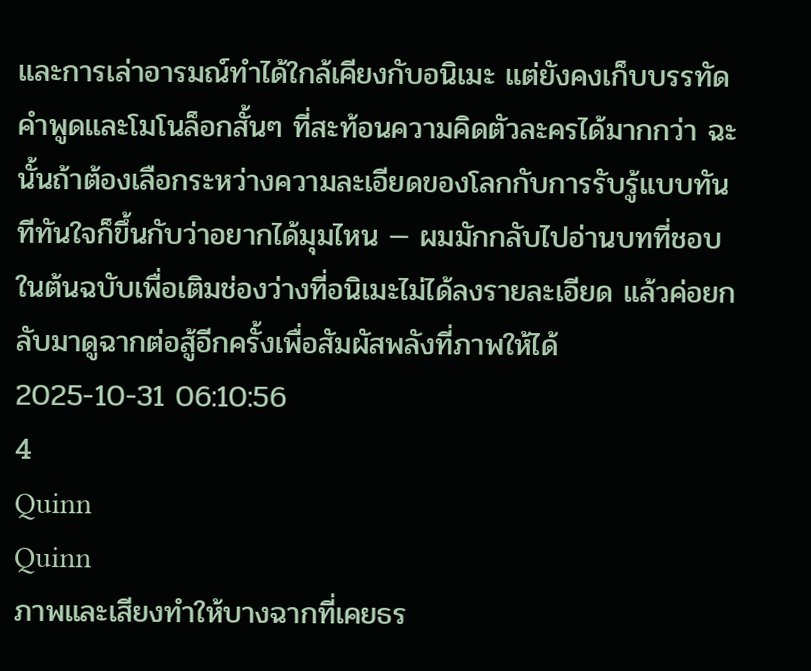และการเล่าอารมณ์ทำได้ใกล้เคียงกับอนิเมะ แต่ยังคงเก็บบรรทัดคำพูดและโมโนล็อกสั้นๆ ที่สะท้อนความคิดตัวละครได้มากกว่า ฉะนั้นถ้าต้องเลือกระหว่างความละเอียดของโลกกับการรับรู้แบบทันทีทันใจก็ขึ้นกับว่าอยากได้มุมไหน — ผมมักกลับไปอ่านบทที่ชอบในต้นฉบับเพื่อเติมช่องว่างที่อนิเมะไม่ได้ลงรายละเอียด แล้วค่อยกลับมาดูฉากต่อสู้อีกครั้งเพื่อสัมผัสพลังที่ภาพให้ได้
2025-10-31 06:10:56
4
Quinn
Quinn
ภาพและเสียงทำให้บางฉากที่เคยธร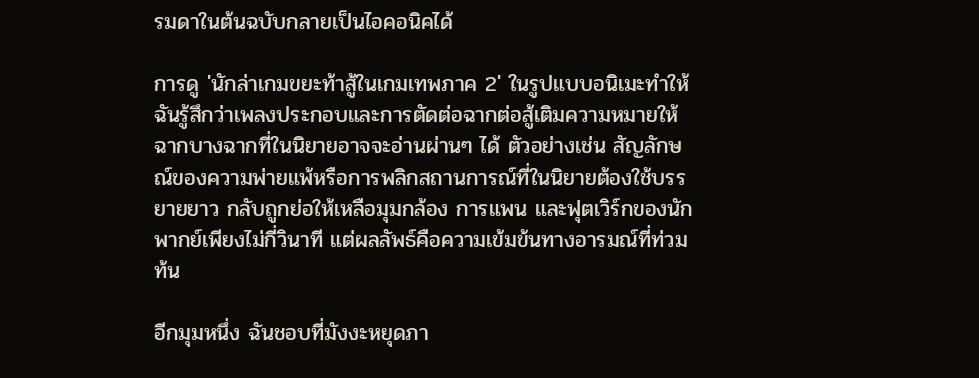รมดาในต้นฉบับกลายเป็นไอคอนิคได้

การดู 'นักล่าเกมขยะท้าสู้ในเกมเทพภาค 2' ในรูปแบบอนิเมะทำให้ฉันรู้สึกว่าเพลงประกอบและการตัดต่อฉากต่อสู้เติมความหมายให้ฉากบางฉากที่ในนิยายอาจจะอ่านผ่านๆ ได้ ตัวอย่างเช่น สัญลักษณ์ของความพ่ายแพ้หรือการพลิกสถานการณ์ที่ในนิยายต้องใช้บรรยายยาว กลับถูกย่อให้เหลือมุมกล้อง การแพน และฟุตเวิร์กของนักพากย์เพียงไม่กี่วินาที แต่ผลลัพธ์คือความเข้มข้นทางอารมณ์ที่ท่วมท้น

อีกมุมหนึ่ง ฉันชอบที่มังงะหยุดภา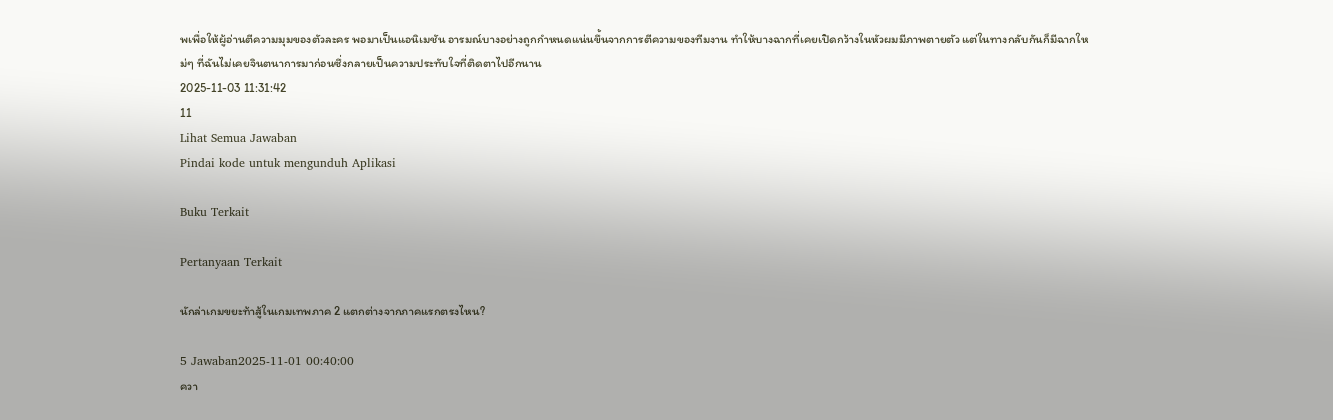พเพื่อให้ผู้อ่านตีความมุมของตัวละคร พอมาเป็นแอนิเมชัน อารมณ์บางอย่างถูกกำหนดแน่นขึ้นจากการตีความของทีมงาน ทำให้บางฉากที่เคยเปิดกว้างในหัวผมมีภาพตายตัว แต่ในทางกลับกันก็มีฉากใหม่ๆ ที่ฉันไม่เคยจินตนาการมาก่อนซึ่งกลายเป็นความประทับใจที่ติดตาไปอีกนาน
2025-11-03 11:31:42
11
Lihat Semua Jawaban
Pindai kode untuk mengunduh Aplikasi

Buku Terkait

Pertanyaan Terkait

นักล่าเกมขยะท้าสู้ในเกมเทพภาค 2 แตกต่างจากภาคแรกตรงไหน?

5 Jawaban2025-11-01 00:40:00
ควา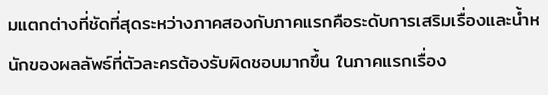มแตกต่างที่ชัดที่สุดระหว่างภาคสองกับภาคแรกคือระดับการเสริมเรื่องและน้ำหนักของผลลัพธ์ที่ตัวละครต้องรับผิดชอบมากขึ้น ในภาคแรกเรื่อง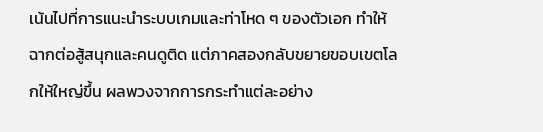เน้นไปที่การแนะนำระบบเกมและท่าโหด ๆ ของตัวเอก ทำให้ฉากต่อสู้สนุกและคนดูติด แต่ภาคสองกลับขยายขอบเขตโลกให้ใหญ่ขึ้น ผลพวงจากการกระทำแต่ละอย่าง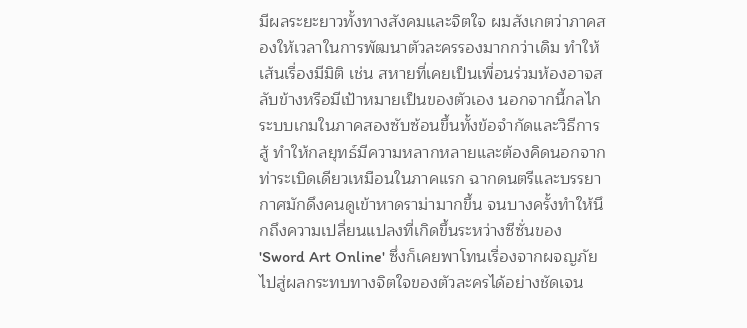มีผลระยะยาวทั้งทางสังคมและจิตใจ ผมสังเกตว่าภาคสองให้เวลาในการพัฒนาตัวละครรองมากกว่าเดิม ทำให้เส้นเรื่องมีมิติ เช่น สหายที่เคยเป็นเพื่อนร่วมห้องอาจสลับข้างหรือมีเป้าหมายเป็นของตัวเอง นอกจากนี้กลไกระบบเกมในภาคสองซับซ้อนขึ้นทั้งข้อจำกัดและวิธีการสู้ ทำให้กลยุทธ์มีความหลากหลายและต้องคิดนอกจากท่าระเบิดเดียวเหมือนในภาคแรก ฉากดนตรีและบรรยากาศมักดึงคนดูเข้าหาดราม่ามากขึ้น จนบางครั้งทำให้นึกถึงความเปลี่ยนแปลงที่เกิดขึ้นระหว่างซีซั่นของ 'Sword Art Online' ซึ่งก็เคยพาโทนเรื่องจากผจญภัยไปสู่ผลกระทบทางจิตใจของตัวละครได้อย่างชัดเจน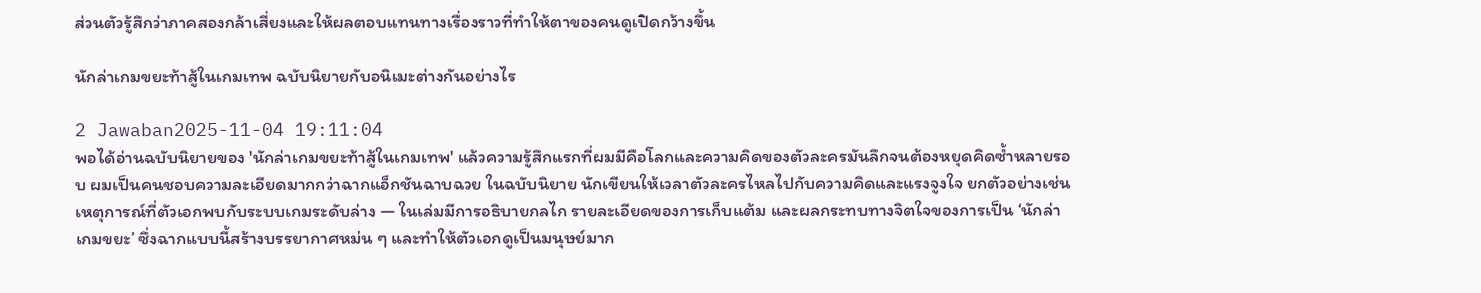ส่วนตัวรู้สึกว่าภาคสองกล้าเสี่ยงและให้ผลตอบแทนทางเรื่องราวที่ทำให้ตาของคนดูเปิดกว้างขึ้น

นักล่าเกมขยะท้าสู้ในเกมเทพ ฉบับนิยายกับอนิเมะต่างกันอย่างไร

2 Jawaban2025-11-04 19:11:04
พอได้อ่านฉบับนิยายของ 'นักล่าเกมขยะท้าสู้ในเกมเทพ' แล้วความรู้สึกแรกที่ผมมีคือโลกและความคิดของตัวละครมันลึกจนต้องหยุดคิดซ้ำหลายรอบ ผมเป็นคนชอบความละเอียดมากกว่าฉากแอ็กชันฉาบฉวย ในฉบับนิยาย นักเขียนให้เวลาตัวละครไหลไปกับความคิดและแรงจูงใจ ยกตัวอย่างเช่นเหตุการณ์ที่ตัวเอกพบกับระบบเกมระดับล่าง — ในเล่มมีการอธิบายกลไก รายละเอียดของการเก็บแต้ม และผลกระทบทางจิตใจของการเป็น ‘นักล่าเกมขยะ’ ซึ่งฉากแบบนี้สร้างบรรยากาศหม่น ๆ และทำให้ตัวเอกดูเป็นมนุษย์มาก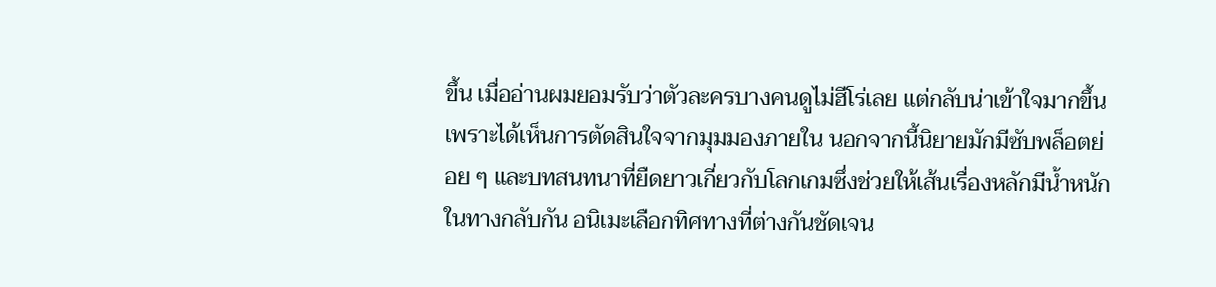ขึ้น เมื่ออ่านผมยอมรับว่าตัวละครบางคนดูไม่ฮีโร่เลย แต่กลับน่าเข้าใจมากขึ้นเพราะได้เห็นการตัดสินใจจากมุมมองภายใน นอกจากนี้นิยายมักมีซับพล็อตย่อย ๆ และบทสนทนาที่ยืดยาวเกี่ยวกับโลกเกมซึ่งช่วยให้เส้นเรื่องหลักมีน้ำหนัก ในทางกลับกัน อนิเมะเลือกทิศทางที่ต่างกันชัดเจน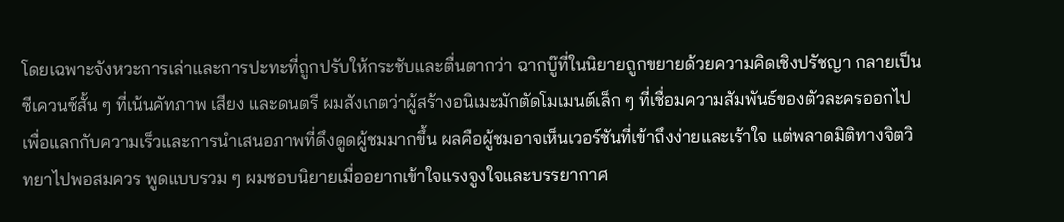โดยเฉพาะจังหวะการเล่าและการปะทะที่ถูกปรับให้กระชับและตื่นตากว่า ฉากบู๊ที่ในนิยายถูกขยายด้วยความคิดเชิงปรัชญา กลายเป็นซีเควนซ์สั้น ๆ ที่เน้นคัทภาพ เสียง และดนตรี ผมสังเกตว่าผู้สร้างอนิเมะมักตัดโมเมนต์เล็ก ๆ ที่เชื่อมความสัมพันธ์ของตัวละครออกไป เพื่อแลกกับความเร็วและการนำเสนอภาพที่ดึงดูดผู้ชมมากขึ้น ผลคือผู้ชมอาจเห็นเวอร์ชันที่เข้าถึงง่ายและเร้าใจ แต่พลาดมิติทางจิตวิทยาไปพอสมควร พูดแบบรวม ๆ ผมชอบนิยายเมื่ออยากเข้าใจแรงจูงใจและบรรยากาศ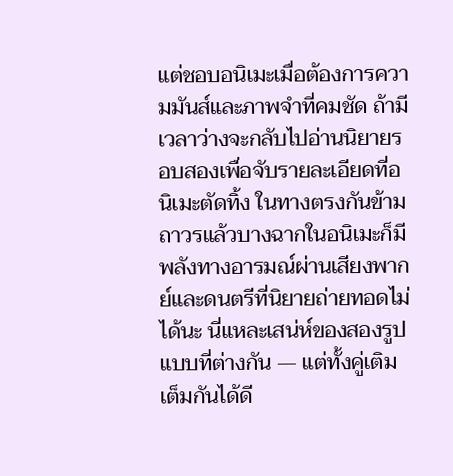แต่ชอบอนิเมะเมื่อต้องการความมันส์และภาพจำที่คมชัด ถ้ามีเวลาว่างจะกลับไปอ่านนิยายรอบสองเพื่อจับรายละเอียดที่อนิเมะตัดทิ้ง ในทางตรงกันข้าม ถาวรแล้วบางฉากในอนิเมะก็มีพลังทางอารมณ์ผ่านเสียงพากย์และดนตรีที่นิยายถ่ายทอดไม่ได้นะ นี่แหละเสน่ห์ของสองรูปแบบที่ต่างกัน — แต่ทั้งคู่เติมเต็มกันได้ดี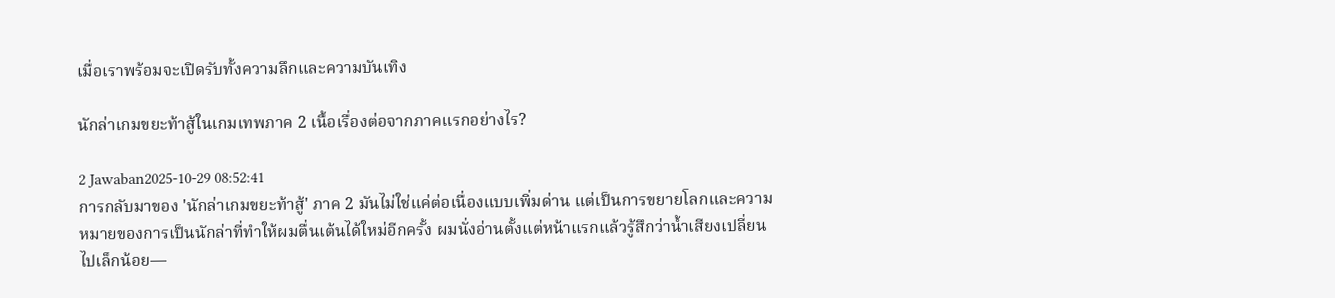เมื่อเราพร้อมจะเปิดรับทั้งความลึกและความบันเทิง

นักล่าเกมขยะท้าสู้ในเกมเทพภาค 2 เนื้อเรื่องต่อจากภาคแรกอย่างไร?

2 Jawaban2025-10-29 08:52:41
การกลับมาของ 'นักล่าเกมขยะท้าสู้' ภาค 2 มันไม่ใช่แค่ต่อเนื่องแบบเพิ่มด่าน แต่เป็นการขยายโลกและความหมายของการเป็นนักล่าที่ทำให้ผมตื่นเต้นได้ใหม่อีกครั้ง ผมนั่งอ่านตั้งแต่หน้าแรกแล้วรู้สึกว่าน้ำเสียงเปลี่ยนไปเล็กน้อย—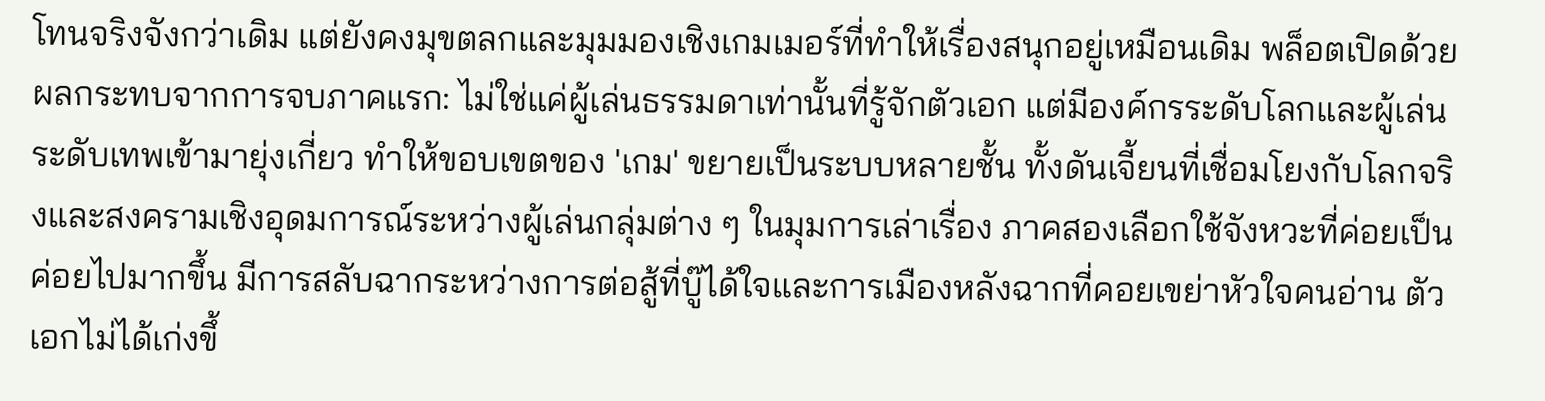โทนจริงจังกว่าเดิม แต่ยังคงมุขตลกและมุมมองเชิงเกมเมอร์ที่ทำให้เรื่องสนุกอยู่เหมือนเดิม พล็อตเปิดด้วยผลกระทบจากการจบภาคแรก: ไม่ใช่แค่ผู้เล่นธรรมดาเท่านั้นที่รู้จักตัวเอก แต่มีองค์กรระดับโลกและผู้เล่นระดับเทพเข้ามายุ่งเกี่ยว ทำให้ขอบเขตของ 'เกม' ขยายเป็นระบบหลายชั้น ทั้งดันเจี้ยนที่เชื่อมโยงกับโลกจริงและสงครามเชิงอุดมการณ์ระหว่างผู้เล่นกลุ่มต่าง ๆ ในมุมการเล่าเรื่อง ภาคสองเลือกใช้จังหวะที่ค่อยเป็นค่อยไปมากขึ้น มีการสลับฉากระหว่างการต่อสู้ที่บู๊ได้ใจและการเมืองหลังฉากที่คอยเขย่าหัวใจคนอ่าน ตัวเอกไม่ได้เก่งขึ้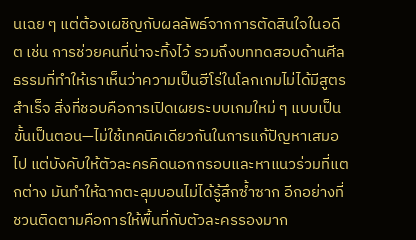นเฉย ๆ แต่ต้องเผชิญกับผลลัพธ์จากการตัดสินใจในอดีต เช่น การช่วยคนที่น่าจะทิ้งไว้ รวมถึงบททดสอบด้านศีลธรรมที่ทำให้เราเห็นว่าความเป็นฮีโร่ในโลกเกมไม่ได้มีสูตรสำเร็จ สิ่งที่ชอบคือการเปิดเผยระบบเกมใหม่ ๆ แบบเป็นขั้นเป็นตอน—ไม่ใช้เทคนิคเดียวกันในการแก้ปัญหาเสมอไป แต่บังคับให้ตัวละครคิดนอกกรอบและหาแนวร่วมที่แตกต่าง มันทำให้ฉากตะลุมบอนไม่ได้รู้สึกซ้ำซาก อีกอย่างที่ชวนติดตามคือการให้พื้นที่กับตัวละครรองมาก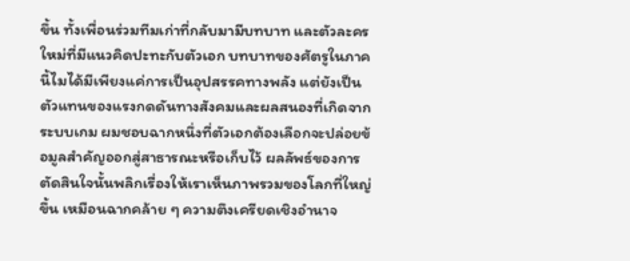ขึ้น ทั้งเพื่อนร่วมทีมเก่าที่กลับมามีบทบาท และตัวละครใหม่ที่มีแนวคิดปะทะกับตัวเอก บทบาทของศัตรูในภาคนี้ไมได้มีเพียงแค่การเป็นอุปสรรคทางพลัง แต่ยังเป็นตัวแทนของแรงกดดันทางสังคมและผลสนองที่เกิดจากระบบเกม ผมชอบฉากหนึ่งที่ตัวเอกต้องเลือกจะปล่อยข้อมูลสำคัญออกสู่สาธารณะหรือเก็บไว้ ผลลัพธ์ของการตัดสินใจนั้นพลิกเรื่องให้เราเห็นภาพรวมของโลกที่ใหญ่ขึ้น เหมือนฉากคล้าย ๆ ความตึงเครียดเชิงอำนาจ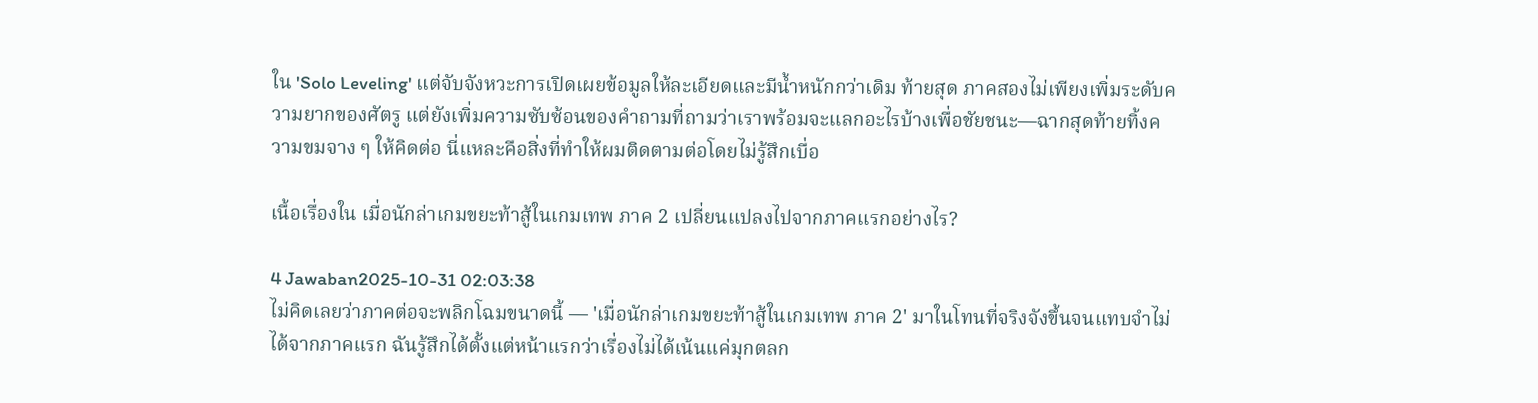ใน 'Solo Leveling' แต่จับจังหวะการเปิดเผยข้อมูลให้ละเอียดและมีน้ำหนักกว่าเดิม ท้ายสุด ภาคสองไม่เพียงเพิ่มระดับความยากของศัตรู แต่ยังเพิ่มความซับซ้อนของคำถามที่ถามว่าเราพร้อมจะแลกอะไรบ้างเพื่อชัยชนะ—ฉากสุดท้ายทิ้งความขมจาง ๆ ให้คิดต่อ นี่แหละคือสิ่งที่ทำให้ผมติดตามต่อโดยไม่รู้สึกเบื่อ

เนื้อเรื่องใน เมื่อนักล่าเกมขยะท้าสู้ในเกมเทพ ภาค 2 เปลี่ยนแปลงไปจากภาคแรกอย่างไร?

4 Jawaban2025-10-31 02:03:38
ไม่คิดเลยว่าภาคต่อจะพลิกโฉมขนาดนี้ — 'เมื่อนักล่าเกมขยะท้าสู้ในเกมเทพ ภาค 2' มาในโทนที่จริงจังขึ้นจนแทบจำไม่ได้จากภาคแรก ฉันรู้สึกได้ตั้งแต่หน้าแรกว่าเรื่องไม่ได้เน้นแค่มุกตลก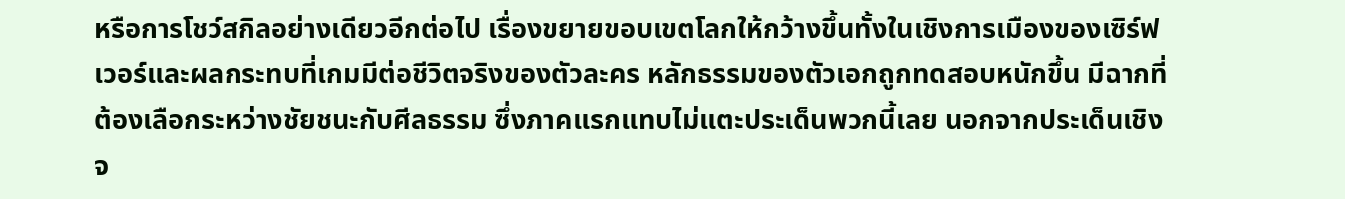หรือการโชว์สกิลอย่างเดียวอีกต่อไป เรื่องขยายขอบเขตโลกให้กว้างขึ้นทั้งในเชิงการเมืองของเซิร์ฟเวอร์และผลกระทบที่เกมมีต่อชีวิตจริงของตัวละคร หลักธรรมของตัวเอกถูกทดสอบหนักขึ้น มีฉากที่ต้องเลือกระหว่างชัยชนะกับศีลธรรม ซึ่งภาคแรกแทบไม่แตะประเด็นพวกนี้เลย นอกจากประเด็นเชิงจ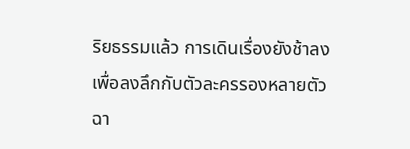ริยธรรมแล้ว การเดินเรื่องยังช้าลงเพื่อลงลึกกับตัวละครรองหลายตัว ฉา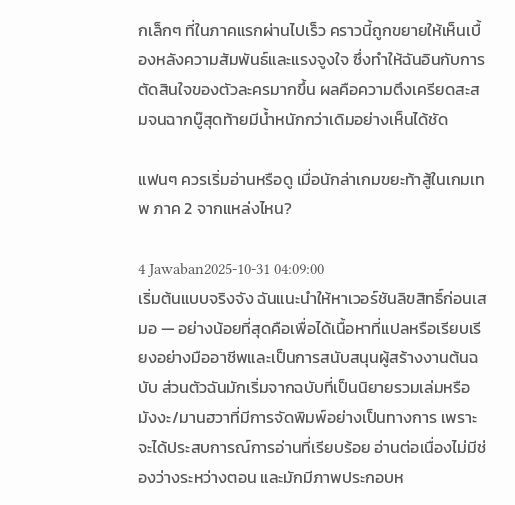กเล็กๆ ที่ในภาคแรกผ่านไปเร็ว คราวนี้ถูกขยายให้เห็นเบื้องหลังความสัมพันธ์และแรงจูงใจ ซึ่งทำให้ฉันอินกับการตัดสินใจของตัวละครมากขึ้น ผลคือความตึงเครียดสะสมจนฉากบู๊สุดท้ายมีน้ำหนักกว่าเดิมอย่างเห็นได้ชัด

แฟนๆ ควรเริ่มอ่านหรือดู เมื่อนักล่าเกมขยะท้าสู้ในเกมเทพ ภาค 2 จากแหล่งไหน?

4 Jawaban2025-10-31 04:09:00
เริ่มต้นแบบจริงจัง ฉันแนะนำให้หาเวอร์ชันลิขสิทธิ์ก่อนเสมอ — อย่างน้อยที่สุดคือเพื่อได้เนื้อหาที่แปลหรือเรียบเรียงอย่างมืออาชีพและเป็นการสนับสนุนผู้สร้างงานต้นฉบับ ส่วนตัวฉันมักเริ่มจากฉบับที่เป็นนิยายรวมเล่มหรือมังงะ/มานฮวาที่มีการจัดพิมพ์อย่างเป็นทางการ เพราะจะได้ประสบการณ์การอ่านที่เรียบร้อย อ่านต่อเนื่องไม่มีช่องว่างระหว่างตอน และมักมีภาพประกอบห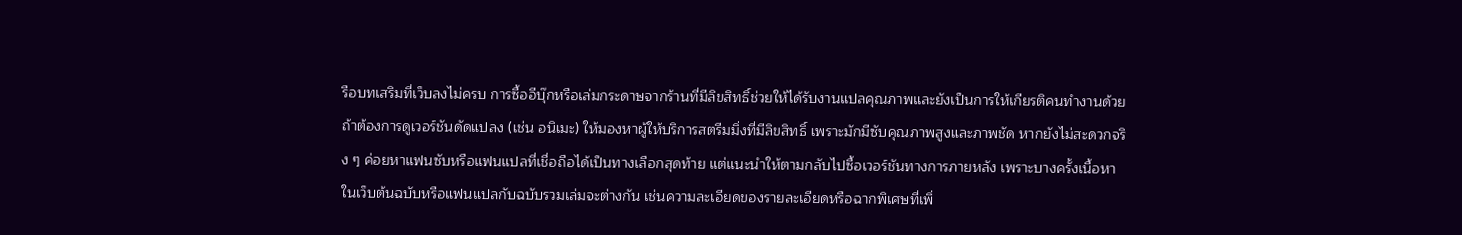รือบทเสริมที่เว็บลงไม่ครบ การซื้ออีบุ๊กหรือเล่มกระดาษจากร้านที่มีลิขสิทธิ์ช่วยให้ได้รับงานแปลคุณภาพและยังเป็นการให้เกียรติคนทำงานด้วย ถ้าต้องการดูเวอร์ชันดัดแปลง (เช่น อนิเมะ) ให้มองหาผู้ให้บริการสตรีมมิ่งที่มีลิขสิทธิ์ เพราะมักมีซับคุณภาพสูงและภาพชัด หากยังไม่สะดวกจริง ๆ ค่อยหาแฟนซับหรือแฟนแปลที่เชื่อถือได้เป็นทางเลือกสุดท้าย แต่แนะนำให้ตามกลับไปซื้อเวอร์ชันทางการภายหลัง เพราะบางครั้งเนื้อหาในเว็บต้นฉบับหรือแฟนแปลกับฉบับรวมเล่มจะต่างกัน เช่นความละเอียดของรายละเอียดหรือฉากพิเศษที่เพิ่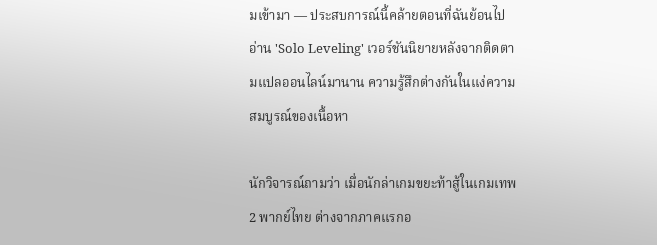มเข้ามา — ประสบการณ์นี้คล้ายตอนที่ฉันย้อนไปอ่าน 'Solo Leveling' เวอร์ชันนิยายหลังจากติดตามแปลออนไลน์มานาน ความรู้สึกต่างกันในแง่ความสมบูรณ์ของเนื้อหา

นักวิจารณ์ถามว่า เมื่อนักล่าเกมขยะท้าสู้ในเกมเทพ 2 พากย์ไทย ต่างจากภาคแรกอ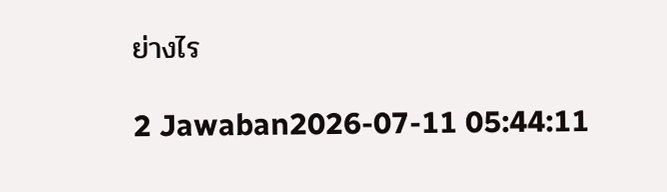ย่างไร

2 Jawaban2026-07-11 05:44:11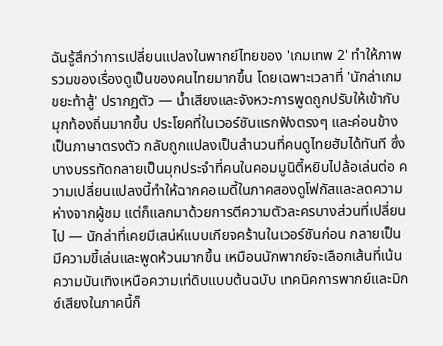ฉันรู้สึกว่าการเปลี่ยนแปลงในพากย์ไทยของ 'เกมเทพ 2' ทำให้ภาพรวมของเรื่องดูเป็นของคนไทยมากขึ้น โดยเฉพาะเวลาที่ 'นักล่าเกมขยะท้าสู้' ปรากฏตัว — น้ำเสียงและจังหวะการพูดถูกปรับให้เข้ากับมุกท้องถิ่นมากขึ้น ประโยคที่ในเวอร์ชันแรกฟังตรงๆ และค่อนข้างเป็นภาษาตรงตัว กลับถูกแปลงเป็นสำนวนที่คนดูไทยฮัมได้ทันที ซึ่งบางบรรทัดกลายเป็นมุกประจำที่คนในคอมมูนิตี้หยิบไปล้อเล่นต่อ ความเปลี่ยนแปลงนี้ทำให้ฉากคอเมดี้ในภาคสองดูโฟกัสและลดความห่างจากผู้ชม แต่ก็แลกมาด้วยการตีความตัวละครบางส่วนที่เปลี่ยนไป — นักล่าที่เคยมีเสน่ห์แบบเกียจคร้านในเวอร์ชันก่อน กลายเป็นมีความขี้เล่นและพูดห้วนมากขึ้น เหมือนนักพากย์จะเลือกเส้นที่เน้นความบันเทิงเหนือความเท่ดิบแบบต้นฉบับ เทคนิคการพากย์และมิกซ์เสียงในภาคนี้ก็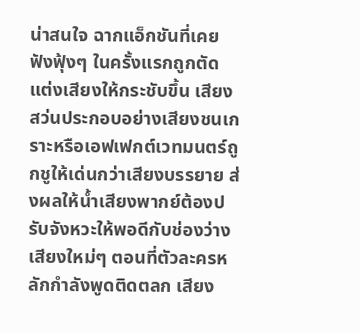น่าสนใจ ฉากแอ็กชันที่เคยฟังฟุ้งๆ ในครั้งแรกถูกตัดแต่งเสียงให้กระชับขึ้น เสียงสว่นประกอบอย่างเสียงชนเกราะหรือเอฟเฟกต์เวทมนตร์ถูกชูให้เด่นกว่าเสียงบรรยาย ส่งผลให้น้ำเสียงพากย์ต้องปรับจังหวะให้พอดีกับช่องว่างเสียงใหม่ๆ ตอนที่ตัวละครหลักกำลังพูดติดตลก เสียง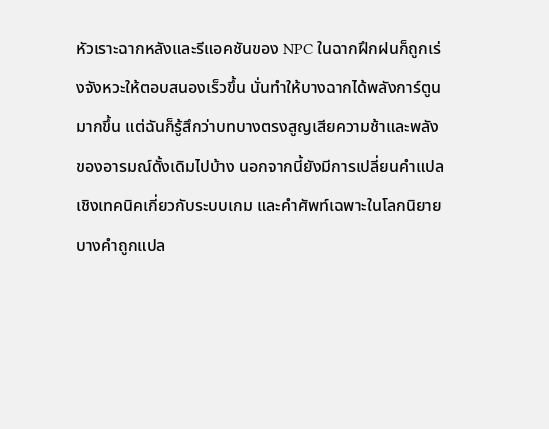หัวเราะฉากหลังและรีแอคชันของ NPC ในฉากฝึกฝนก็ถูกเร่งจังหวะให้ตอบสนองเร็วขึ้น นั่นทำให้บางฉากได้พลังการ์ตูนมากขึ้น แต่ฉันก็รู้สึกว่าบทบางตรงสูญเสียความช้าและพลังของอารมณ์ดั้งเดิมไปบ้าง นอกจากนี้ยังมีการเปลี่ยนคำแปลเชิงเทคนิคเกี่ยวกับระบบเกม และคำศัพท์เฉพาะในโลกนิยายบางคำถูกแปล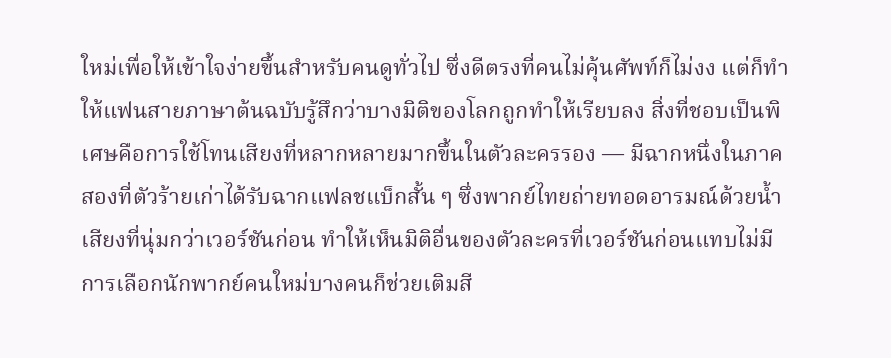ใหม่เพื่อให้เข้าใจง่ายขึ้นสำหรับคนดูทั่วไป ซึ่งดีตรงที่คนไม่คุ้นศัพท์ก็ไม่งง แต่ก็ทำให้แฟนสายภาษาต้นฉบับรู้สึกว่าบางมิติของโลกถูกทำให้เรียบลง สิ่งที่ชอบเป็นพิเศษคือการใช้โทนเสียงที่หลากหลายมากขึ้นในตัวละครรอง — มีฉากหนึ่งในภาคสองที่ตัวร้ายเก่าได้รับฉากแฟลชแบ็กสั้น ๆ ซึ่งพากย์ไทยถ่ายทอดอารมณ์ด้วยน้ำเสียงที่นุ่มกว่าเวอร์ชันก่อน ทำให้เห็นมิติอื่นของตัวละครที่เวอร์ชันก่อนแทบไม่มี การเลือกนักพากย์คนใหม่บางคนก็ช่วยเติมสี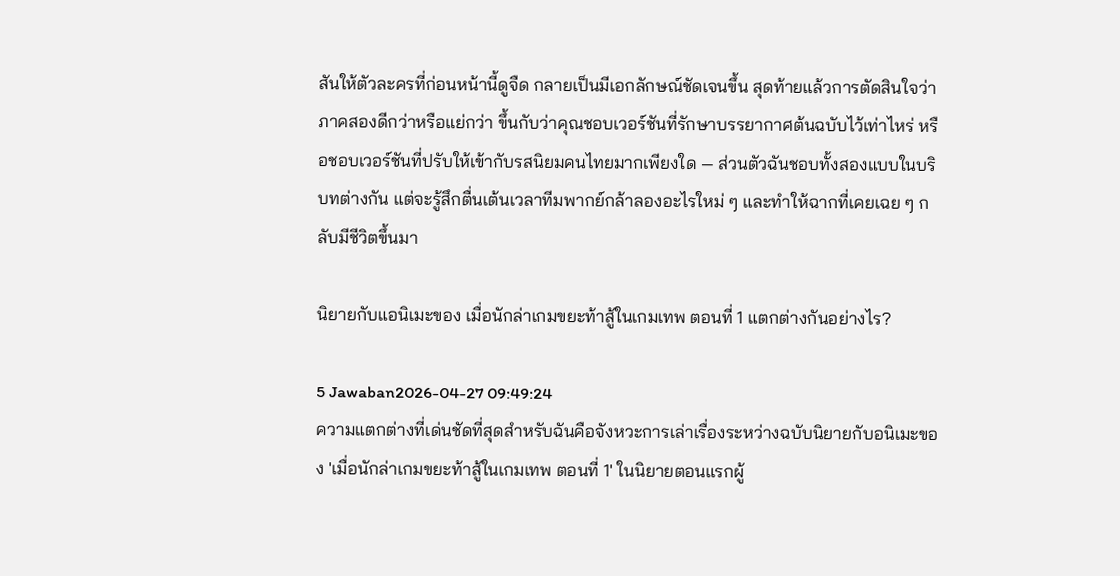สันให้ตัวละครที่ก่อนหน้านี้ดูจืด กลายเป็นมีเอกลักษณ์ชัดเจนขึ้น สุดท้ายแล้วการตัดสินใจว่าภาคสองดีกว่าหรือแย่กว่า ขึ้นกับว่าคุณชอบเวอร์ชันที่รักษาบรรยากาศต้นฉบับไว้เท่าไหร่ หรือชอบเวอร์ชันที่ปรับให้เข้ากับรสนิยมคนไทยมากเพียงใด — ส่วนตัวฉันชอบทั้งสองแบบในบริบทต่างกัน แต่จะรู้สึกตื่นเต้นเวลาทีมพากย์กล้าลองอะไรใหม่ ๆ และทำให้ฉากที่เคยเฉย ๆ กลับมีชีวิตขึ้นมา

นิยายกับแอนิเมะของ เมื่อนักล่าเกมขยะท้าสู้ในเกมเทพ ตอนที่ 1 แตกต่างกันอย่างไร?

5 Jawaban2026-04-27 09:49:24
ความแตกต่างที่เด่นชัดที่สุดสำหรับฉันคือจังหวะการเล่าเรื่องระหว่างฉบับนิยายกับอนิเมะของ 'เมื่อนักล่าเกมขยะท้าสู้ในเกมเทพ ตอนที่ 1' ในนิยายตอนแรกผู้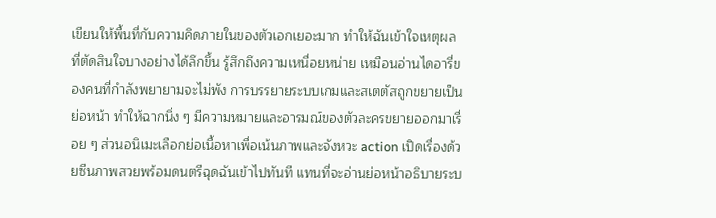เขียนให้พื้นที่กับความคิดภายในของตัวเอกเยอะมาก ทำให้ฉันเข้าใจเหตุผลที่ตัดสินใจบางอย่างได้ลึกขึ้น รู้สึกถึงความเหนื่อยหน่าย เหมือนอ่านไดอารี่ของคนที่กำลังพยายามจะไม่พัง การบรรยายระบบเกมและสเตตัสถูกขยายเป็นย่อหน้า ทำให้ฉากนิ่ง ๆ มีความหมายและอารมณ์ของตัวละครขยายออกมาเรื่อย ๆ ส่วนอนิเมะเลือกย่อเนื้อหาเพื่อเน้นภาพและจังหวะ action เปิดเรื่องด้วยซีนภาพสวยพร้อมดนตรีฉุดฉันเข้าไปทันที แทนที่จะอ่านย่อหน้าอธิบายระบ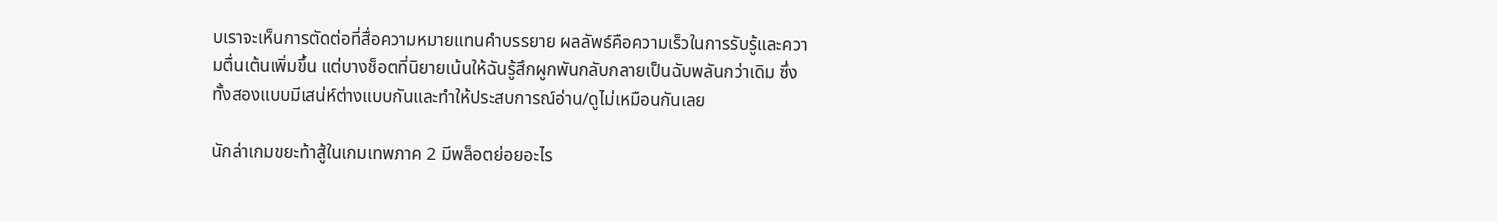บเราจะเห็นการตัดต่อที่สื่อความหมายแทนคำบรรยาย ผลลัพธ์คือความเร็วในการรับรู้และความตื่นเต้นเพิ่มขึ้น แต่บางช็อตที่นิยายเน้นให้ฉันรู้สึกผูกพันกลับกลายเป็นฉับพลันกว่าเดิม ซึ่งทั้งสองแบบมีเสน่ห์ต่างแบบกันและทำให้ประสบการณ์อ่าน/ดูไม่เหมือนกันเลย

นักล่าเกมขยะท้าสู้ในเกมเทพภาค 2 มีพล็อตย่อยอะไร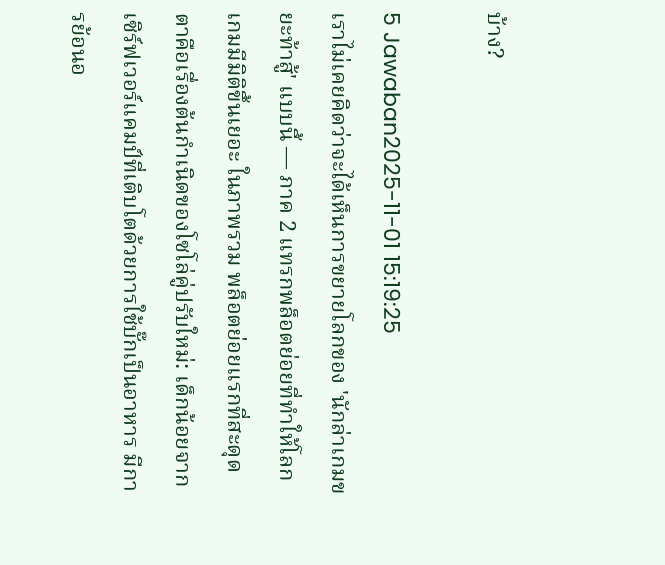บ้าง?

5 Jawaban2025-11-01 15:19:25
เราไม่เคยคิดว่าจะได้เห็นการขยายโลกของ 'นักล่าเกมขยะท้าสู้' แบบนี้ — ภาค 2 แทรกพล็อตย่อยที่ทำให้โลกเกมมีมิติขึ้นเยอะ ในภาพรวม พล็อตย่อยแรกที่สะดุดตาคือเรื่องต้นกำเนิดของโซโล่คู่ปรับใหม่: เด็กน้อยจากเซิร์ฟเวอร์แคมป์ที่เติบโตด้วยการใช้บั๊กเป็นอาหาร มีการย้อนอ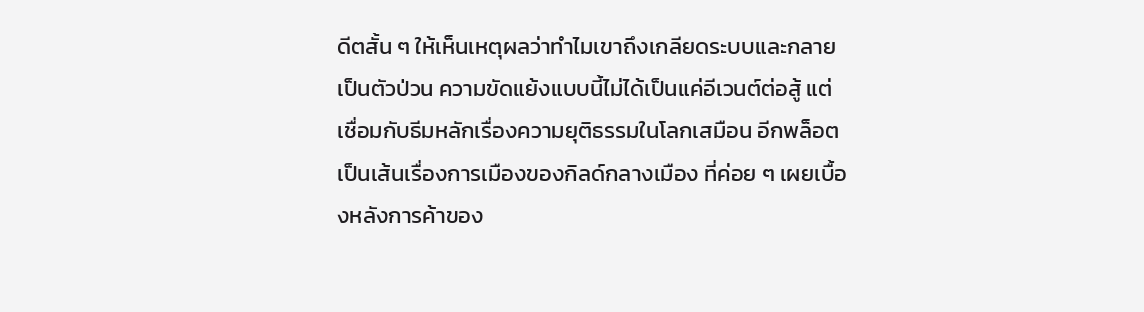ดีตสั้น ๆ ให้เห็นเหตุผลว่าทำไมเขาถึงเกลียดระบบและกลายเป็นตัวป่วน ความขัดแย้งแบบนี้ไม่ได้เป็นแค่อีเวนต์ต่อสู้ แต่เชื่อมกับธีมหลักเรื่องความยุติธรรมในโลกเสมือน อีกพล็อตเป็นเส้นเรื่องการเมืองของกิลด์กลางเมือง ที่ค่อย ๆ เผยเบื้องหลังการค้าของ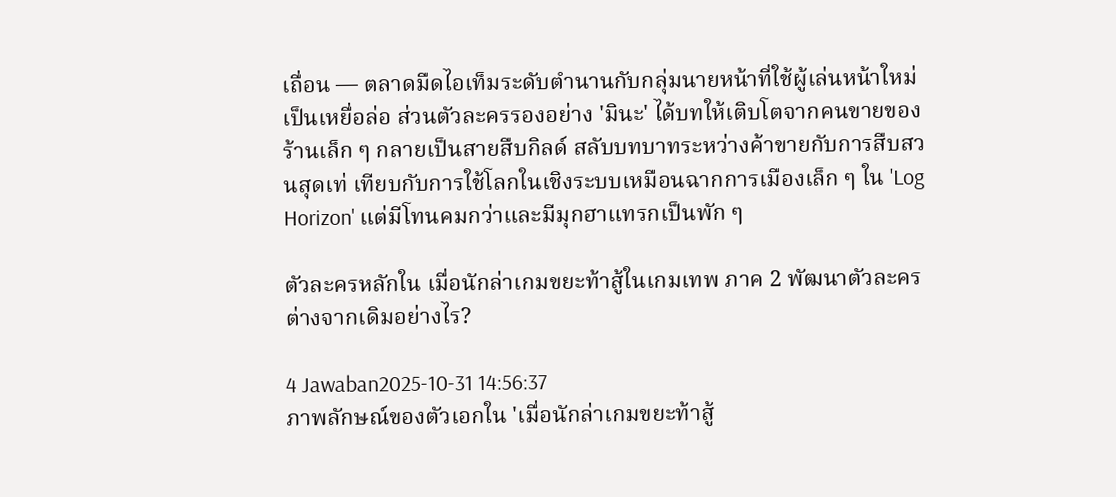เถื่อน — ตลาดมืดไอเท็มระดับตำนานกับกลุ่มนายหน้าที่ใช้ผู้เล่นหน้าใหม่เป็นเหยื่อล่อ ส่วนตัวละครรองอย่าง 'มินะ' ได้บทให้เติบโตจากคนขายของร้านเล็ก ๆ กลายเป็นสายสืบกิลด์ สลับบทบาทระหว่างค้าขายกับการสืบสวนสุดเท่ เทียบกับการใช้โลกในเชิงระบบเหมือนฉากการเมืองเล็ก ๆ ใน 'Log Horizon' แต่มีโทนคมกว่าและมีมุกฮาแทรกเป็นพัก ๆ

ตัวละครหลักใน เมื่อนักล่าเกมขยะท้าสู้ในเกมเทพ ภาค 2 พัฒนาตัวละครต่างจากเดิมอย่างไร?

4 Jawaban2025-10-31 14:56:37
ภาพลักษณ์ของตัวเอกใน 'เมื่อนักล่าเกมขยะท้าสู้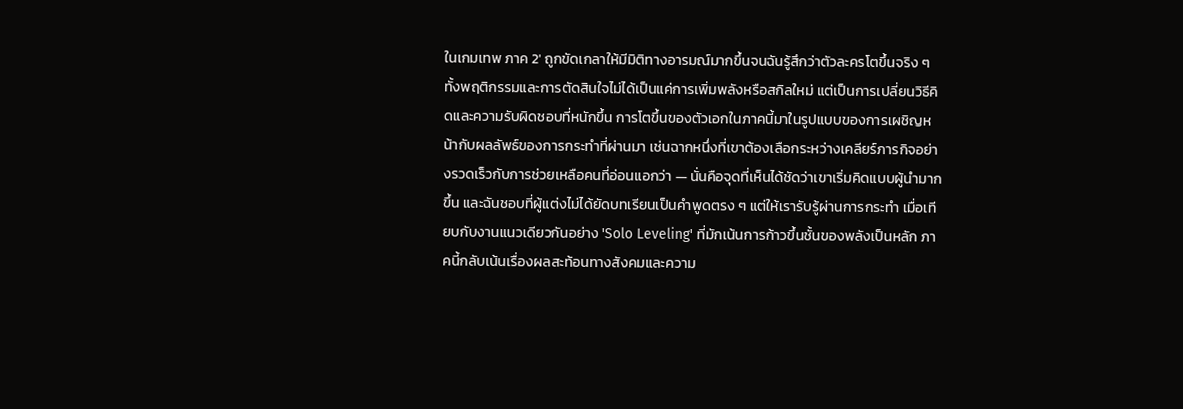ในเกมเทพ ภาค 2' ถูกขัดเกลาให้มีมิติทางอารมณ์มากขึ้นจนฉันรู้สึกว่าตัวละครโตขึ้นจริง ๆ ทั้งพฤติกรรมและการตัดสินใจไม่ได้เป็นแค่การเพิ่มพลังหรือสกิลใหม่ แต่เป็นการเปลี่ยนวิธีคิดและความรับผิดชอบที่หนักขึ้น การโตขึ้นของตัวเอกในภาคนี้มาในรูปแบบของการเผชิญหน้ากับผลลัพธ์ของการกระทำที่ผ่านมา เช่นฉากหนึ่งที่เขาต้องเลือกระหว่างเคลียร์ภารกิจอย่างรวดเร็วกับการช่วยเหลือคนที่อ่อนแอกว่า — นั่นคือจุดที่เห็นได้ชัดว่าเขาเริ่มคิดแบบผู้นำมากขึ้น และฉันชอบที่ผู้แต่งไม่ได้ยัดบทเรียนเป็นคำพูดตรง ๆ แต่ให้เรารับรู้ผ่านการกระทำ เมื่อเทียบกับงานแนวเดียวกันอย่าง 'Solo Leveling' ที่มักเน้นการก้าวขึ้นชั้นของพลังเป็นหลัก ภาคนี้กลับเน้นเรื่องผลสะท้อนทางสังคมและความ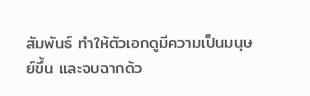สัมพันธ์ ทำให้ตัวเอกดูมีความเป็นมนุษย์ขึ้น และจบฉากด้ว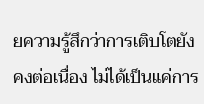ยความรู้สึกว่าการเติบโตยังคงต่อเนื่อง ไม่ได้เป็นแค่การ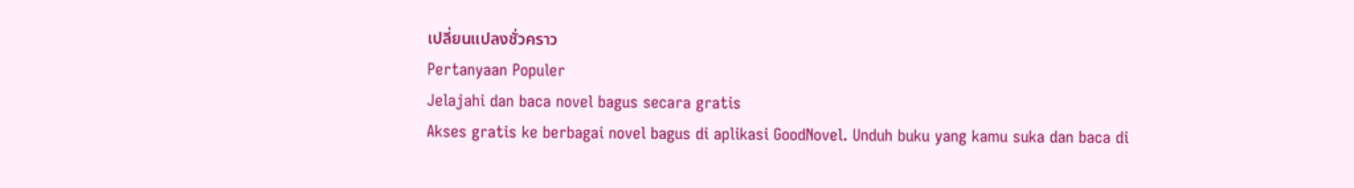เปลี่ยนแปลงชั่วคราว
Pertanyaan Populer
Jelajahi dan baca novel bagus secara gratis
Akses gratis ke berbagai novel bagus di aplikasi GoodNovel. Unduh buku yang kamu suka dan baca di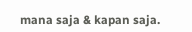mana saja & kapan saja.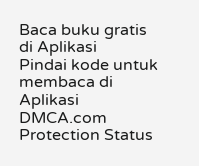Baca buku gratis di Aplikasi
Pindai kode untuk membaca di Aplikasi
DMCA.com Protection Status